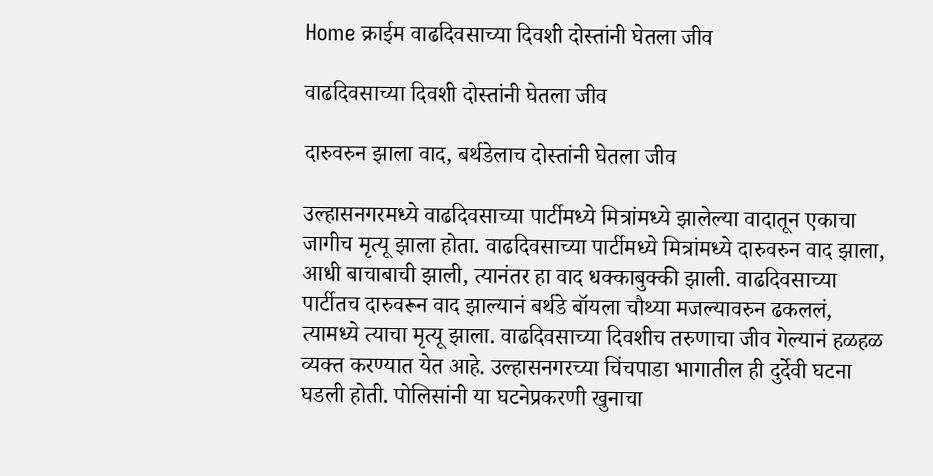Home क्राईम वाढदिवसाच्या दिवशी दोस्तांनी घेतला जीव

वाढदिवसाच्या दिवशी दोस्तांनी घेतला जीव

दारुवरुन झाला वाद, बर्थडेलाच दोस्तांनी घेतला जीव

उल्हासनगरमध्ये वाढदिवसाच्या पार्टीमध्ये मित्रांमध्ये झालेल्या वादातून एकाचा जागीच मृत्यू झाला होता. वाढदिवसाच्या पार्टीमध्ये मित्रांमध्ये दारुवरुन वाद झाला, आधी बाचाबाची झाली, त्यानंतर हा वाद धक्काबुक्की झाली. वाढदिवसाच्या पार्टीतच दारुवरून वाद झाल्यानं बर्थडे बॉयला चौथ्या मजल्यावरुन ढकललं, त्यामध्ये त्याचा मृत्यू झाला. वाढदिवसाच्या दिवशीच तरुणाचा जीव गेल्यानं हळहळ व्यक्त करण्यात येत आहे. उल्हासनगरच्या चिंचपाडा भागातील ही दुर्देवी घटना घडली होती. पोलिसांनी या घटनेप्रकरणी खुनाचा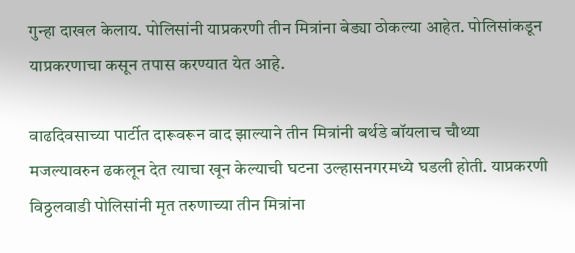गुन्हा दाखल केलाय. पोलिसांनी याप्रकरणी तीन मित्रांना बेड्या ठोकल्या आहेत. पोलिसांकडून याप्रकरणाचा कसून तपास करण्यात येत आहे.

वाढदिवसाच्या पार्टीत दारूवरून वाद झाल्याने तीन मित्रांनी बर्थडे बॉयलाच चौथ्या मजल्यावरुन ढकलून देत त्याचा खून केल्याची घटना उल्हासनगरमध्ये घडली होती. याप्रकरणी विठ्ठलवाडी पोलिसांनी मृत तरुणाच्या तीन मित्रांना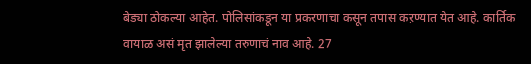बेड्या ठोकल्या आहेत. पोलिसांकडून या प्रकरणाचा कसून तपास कऱण्यात येत आहे. कार्तिक वायाळ असं मृत झालेल्या तरुणाचं नाव आहे. 27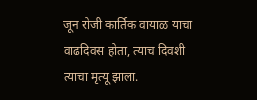जून रोजी कार्तिक वायाळ याचा वाढदिवस होता, त्याच दिवशी त्याचा मृत्यू झाला.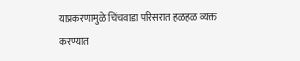याप्रकरणामुळे चिंचवाडा परिसरात हळहळ व्यक्त करण्यात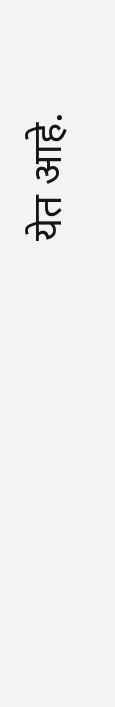येत आहे.